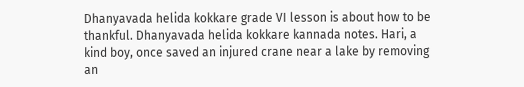Dhanyavada helida kokkare grade VI lesson is about how to be thankful. Dhanyavada helida kokkare kannada notes. Hari, a kind boy, once saved an injured crane near a lake by removing an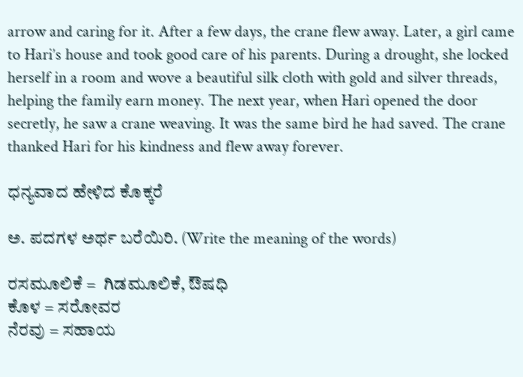arrow and caring for it. After a few days, the crane flew away. Later, a girl came to Hari’s house and took good care of his parents. During a drought, she locked herself in a room and wove a beautiful silk cloth with gold and silver threads, helping the family earn money. The next year, when Hari opened the door secretly, he saw a crane weaving. It was the same bird he had saved. The crane thanked Hari for his kindness and flew away forever.

ಧನ್ಯವಾದ ಹೇಳಿದ ಕೊಕ್ಕರೆ

ಅ. ಪದಗಳ ಅರ್ಥ ಬರೆಯಿರಿ. (Write the meaning of the words)

ರಸಮೂಲಿಕೆ =  ಗಿಡಮೂಲಿಕೆ, ಔಷಧಿ
ಕೊಳ = ಸರೋವರ
ನೆರವು = ಸಹಾಯ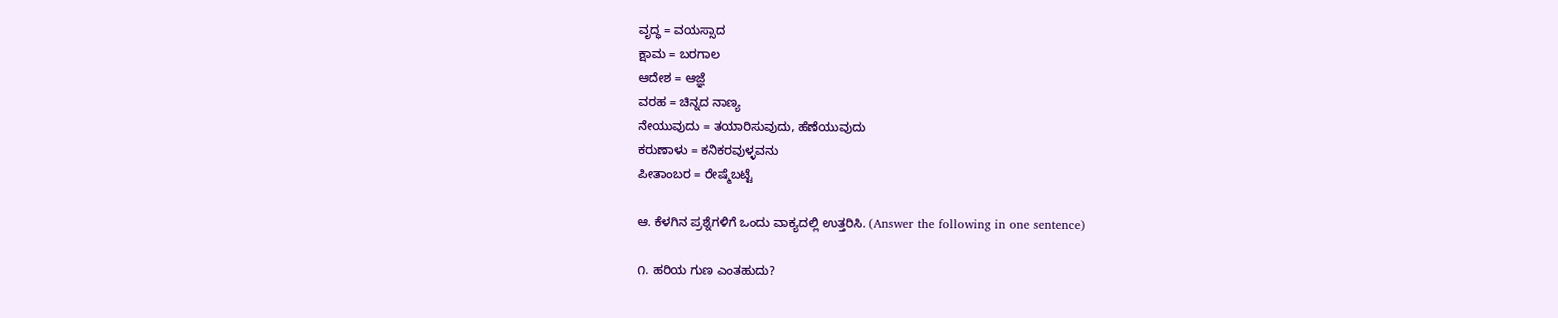ವೃದ್ಧ = ವಯಸ್ಸಾದ
ಕ್ಷಾಮ = ಬರಗಾಲ
ಆದೇಶ = ಆಜ್ಞೆ
ವರಹ = ಚಿನ್ನದ ನಾಣ್ಯ
ನೇಯುವುದು = ತಯಾರಿಸುವುದು, ಹೆಣೆಯುವುದು
ಕರುಣಾಳು = ಕನಿಕರವುಳ್ಳವನು
ಪೀತಾಂಬರ = ರೇಷ್ಮೆಬಟ್ಟೆ

ಆ. ಕೆಳಗಿನ ಪ್ರಶ್ನೆಗಳಿಗೆ ಒಂದು ವಾಕ್ಯದಲ್ಲಿ ಉತ್ತರಿಸಿ. (Answer the following in one sentence)

೧. ಹರಿಯ ಗುಣ ಎಂತಹುದು?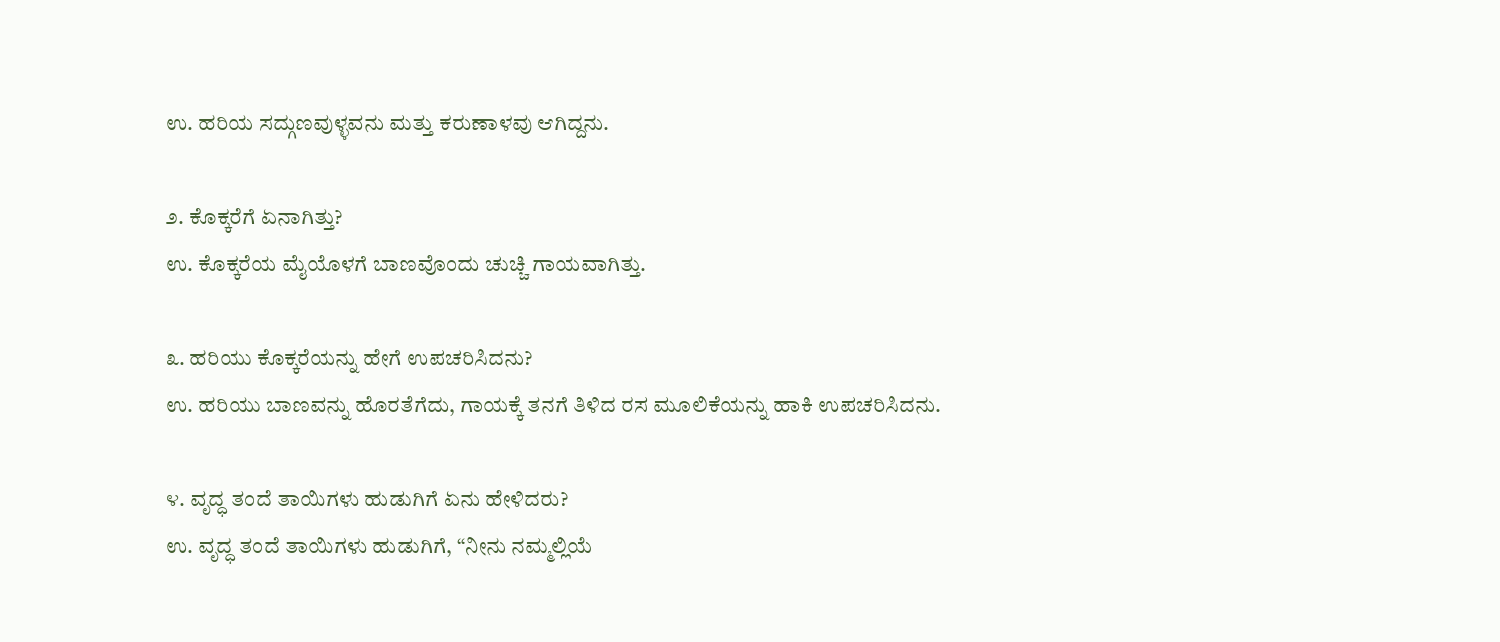ಉ. ಹರಿಯ ಸದ್ಗುಣವುಳ್ಳವನು ಮತ್ತು ಕರುಣಾಳವು ಆಗಿದ್ದನು.

೨. ಕೊಕ್ಕರೆಗೆ ಏನಾಗಿತ್ತು?
ಉ. ಕೊಕ್ಕರೆಯ ಮೈಯೊಳಗೆ ಬಾಣವೊಂದು ಚುಚ್ಚಿ ಗಾಯವಾಗಿತ್ತು.

೩. ಹರಿಯು ಕೊಕ್ಕರೆಯನ್ನು ಹೇಗೆ ಉಪಚರಿಸಿದನು?
ಉ. ಹರಿಯು ಬಾಣವನ್ನು ಹೊರತೆಗೆದು, ಗಾಯಕ್ಕೆ ತನಗೆ ತಿಳಿದ ರಸ ಮೂಲಿಕೆಯನ್ನು ಹಾಕಿ ಉಪಚರಿಸಿದನು.

೪. ವೃದ್ಧ ತಂದೆ ತಾಯಿಗಳು ಹುಡುಗಿಗೆ ಏನು ಹೇಳಿದರು?
ಉ. ವೃದ್ಧ ತಂದೆ ತಾಯಿಗಳು ಹುಡುಗಿಗೆ, “ನೀನು ನಮ್ಮಲ್ಲಿಯೆ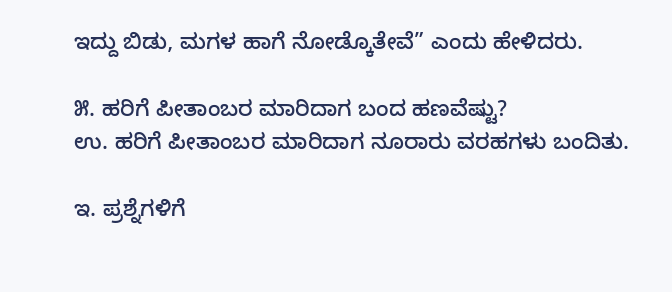ಇದ್ದು ಬಿಡು, ಮಗಳ ಹಾಗೆ ನೋಡ್ಕೊತೇವೆ” ಎಂದು ಹೇಳಿದರು.

೫. ಹರಿಗೆ ಪೀತಾಂಬರ ಮಾರಿದಾಗ ಬಂದ ಹಣವೆಷ್ಟು?
ಉ. ಹರಿಗೆ ಪೀತಾಂಬರ ಮಾರಿದಾಗ ನೂರಾರು ವರಹಗಳು ಬಂದಿತು.

ಇ. ಪ್ರಶ್ನೆಗಳಿಗೆ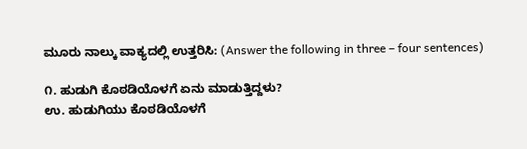ಮೂರು ನಾಲ್ಕು ವಾಕ್ಯದಲ್ಲಿ ಉತ್ತರಿಸಿ: (Answer the following in three – four sentences)

೧. ಹುಡುಗಿ ಕೊಠಡಿಯೊಳಗೆ ಏನು ಮಾಡುತ್ತಿದ್ದಳು?
ಉ. ಹುಡುಗಿಯು ಕೊಠಡಿಯೊಳಗೆ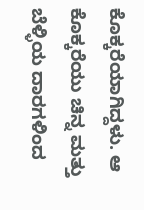ಕೊಕ್ಕರೆಯಾಗಿದ್ದಳು. ಆ ಕೊಕ್ಕರೆಯು ಚಿನ್ನ ಮತ್ತು ಬೆಳ್ಳಿಯ ದಾರಗಳಿಂದ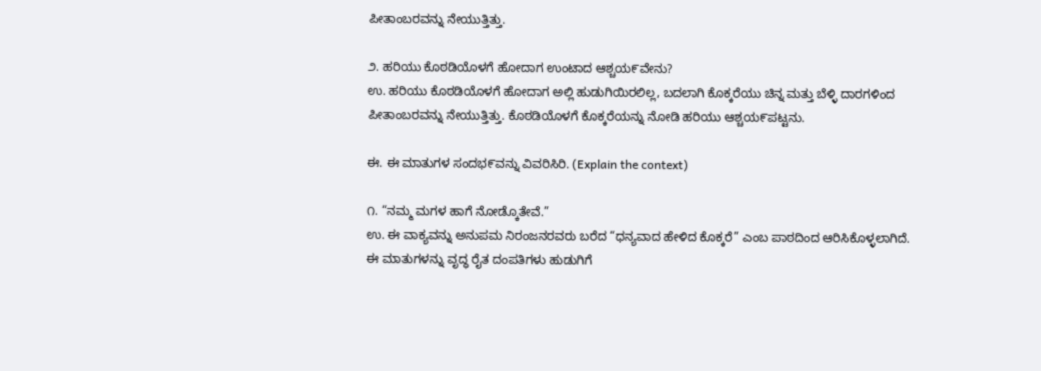ಪೀತಾಂಬರವನ್ನು ನೇಯುತ್ತಿತ್ತು.

೨. ಹರಿಯು ಕೊಠಡಿಯೊಳಗೆ ಹೋದಾಗ ಉಂಟಾದ ಆಶ್ಚಯ೯ವೇನು?
ಉ. ಹರಿಯು ಕೊಠಡಿಯೊಳಗೆ ಹೋದಾಗ ಅಲ್ಲಿ ಹುಡುಗಿಯಿರಲಿಲ್ಲ, ಬದಲಾಗಿ ಕೊಕ್ಕರೆಯು ಚಿನ್ನ ಮತ್ತು ಬೆಳ್ಳಿ ದಾರಗಳಿಂದ ಪೀತಾಂಬರವನ್ನು ನೇಯುತ್ತಿತ್ತು. ಕೊಠಡಿಯೊಳಗೆ ಕೊಕ್ಕರೆಯನ್ನು ನೋಡಿ ಹರಿಯು ಆಶ್ಚಯ೯ಪಟ್ಟನು.

ಈ. ಈ ಮಾತುಗಳ ಸಂದಭ೯ವನ್ನು ವಿವರಿಸಿರಿ. (Explain the context)

೧. “ನಮ್ಮ ಮಗಳ ಹಾಗೆ ನೋಡ್ಕೊತೇವೆ.”
ಉ. ಈ ವಾಕ್ಯವನ್ನು ಅನುಪಮ ನಿರಂಜನರವರು ಬರೆದ “ಧನ್ಯವಾದ ಹೇಳಿದ ಕೊಕ್ಕರೆ” ಎಂಬ ಪಾಠದಿಂದ ಆರಿಸಿಕೊಳ್ಳಲಾಗಿದೆ.
ಈ ಮಾತುಗಳನ್ನು ವೃದ್ಧ ರೈತ ದಂಪತಿಗಳು ಹುಡುಗಿಗೆ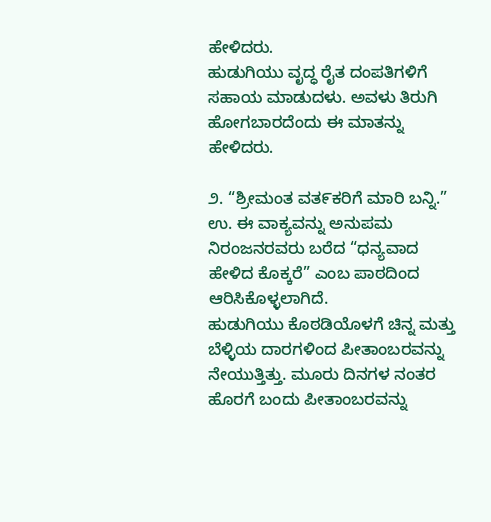ಹೇಳಿದರು.
ಹುಡುಗಿಯು ವೃದ್ಧ ರೈತ ದಂಪತಿಗಳಿಗೆ ಸಹಾಯ ಮಾಡುದಳು. ಅವಳು ತಿರುಗಿ ಹೋಗಬಾರದೆಂದು ಈ ಮಾತನ್ನು ಹೇಳಿದರು.

೨. “ಶ್ರೀಮಂತ ವತ೯ಕರಿಗೆ ಮಾರಿ ಬನ್ನಿ.”
ಉ. ಈ ವಾಕ್ಯವನ್ನು ಅನುಪಮ ನಿರಂಜನರವರು ಬರೆದ “ಧನ್ಯವಾದ ಹೇಳಿದ ಕೊಕ್ಕರೆ” ಎಂಬ ಪಾಠದಿಂದ ಆರಿಸಿಕೊಳ್ಳಲಾಗಿದೆ.
ಹುಡುಗಿಯು ಕೊಠಡಿಯೊಳಗೆ ಚಿನ್ನ ಮತ್ತು ಬೆಳ್ಳಿಯ ದಾರಗಳಿಂದ ಪೀತಾಂಬರವನ್ನು ನೇಯುತ್ತಿತ್ತು. ಮೂರು ದಿನಗಳ ನಂತರ ಹೊರಗೆ ಬಂದು ಪೀತಾಂಬರವನ್ನು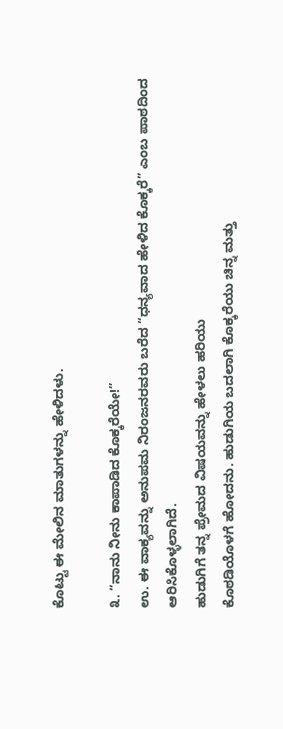ಕೊಟ್ಟು ಈ ಮೇಲಿನ ಮಾತುಗಳನ್ನು ಹೇಳಿದಳು.

೩. “ನಾನು ನೀನು ಕಾಪಾಡಿದ ಕೊಕ್ಕರೆಯೇ!”
ಉ. ಈ ವಾಕ್ಯವನ್ನು ಅನುಪಮ ನಿರಂಜನರವರು ಬರೆದ “ಧನ್ಯವಾದ ಹೇಳಿದ ಕೊಕ್ಕರೆ” ಎಂಬ ಪಾಠದಿಂದ ಆರಿಸಿಕೊಳ್ಳಲಾಗಿದೆ.
ಹುಡುಗಿಗೆ ತನ್ನ ಪ್ರೇಮದ ವಿಷಯವನ್ನು ಹೇಳಲು ಹರಿಯು
ಕೊಠಡಿಯೊಳಗೆ ಹೋದನು. ಹುಡುಗಿಯ ಬದಲಾಗಿ ಕೊಕ್ಕರೆಯು ಚಿನ್ನ ಮತ್ತು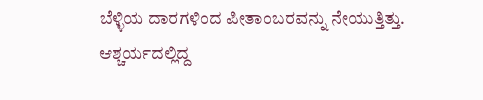ಬೆಳ್ಳಿಯ ದಾರಗಳಿಂದ ಪೀತಾಂಬರವನ್ನು ನೇಯುತ್ತಿತ್ತು.   ಆಶ್ಚರ್ಯದಲ್ಲಿದ್ದ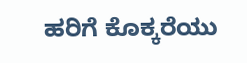ಹರಿಗೆ ಕೊಕ್ಕರೆಯು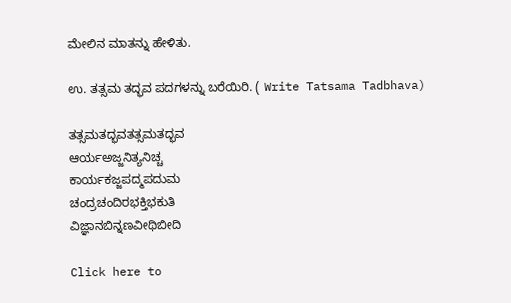ಮೇಲಿನ ಮಾತನ್ನು ಹೇಳಿತು.

ಉ. ತತ್ಸಮ ತದ್ಭವ ಪದಗಳನ್ನು ಬರೆಯಿರಿ. ( Write Tatsama Tadbhava)

ತತ್ಸಮತದ್ಭವತತ್ಸಮತದ್ಭವ
ಆರ್ಯಅಜ್ಜನಿತ್ಯನಿಚ್ಚ
ಕಾರ್ಯಕಜ್ಜಪದ್ಮಪದುಮ
ಚಂದ್ರಚಂದಿರಭಕ್ತಿಭಕುತಿ
ವಿಜ್ಞಾನಬಿನ್ನಣವೀಥಿಬೀದಿ

Click here to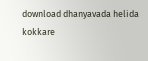download dhanyavada helida kokkare